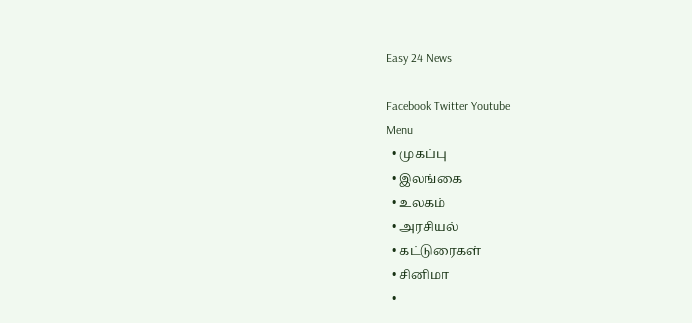Easy 24 News

Facebook Twitter Youtube
Menu
  • முகப்பு
  • இலங்கை
  • உலகம்
  • அரசியல்
  • கட்டுரைகள்
  • சினிமா
  •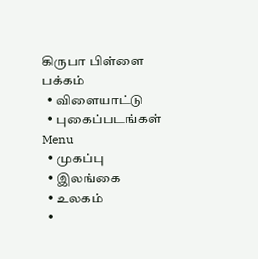கிருபா பிள்ளை பக்கம்
  • விளையாட்டு
  • புகைப்படங்கள்
Menu
  • முகப்பு
  • இலங்கை
  • உலகம்
  •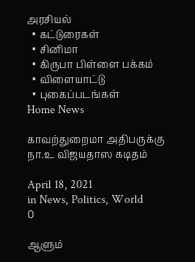அரசியல்
  • கட்டுரைகள்
  • சினிமா
  • கிருபா பிள்ளை பக்கம்
  • விளையாட்டு
  • புகைப்படங்கள்
Home News

காவற்துறைமா அதிபருக்கு நா.உ விஜயதாஸ கடிதம்

April 18, 2021
in News, Politics, World
0

ஆளும்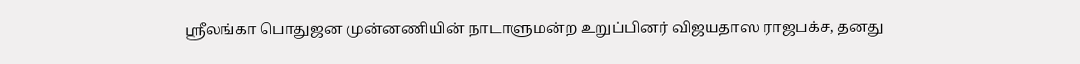ஸ்ரீலங்கா பொதுஜன முன்னணியின் நாடாளுமன்ற உறுப்பினர் விஜயதாஸ ராஜபக்‌ச, தனது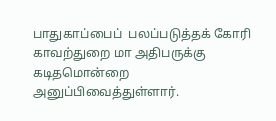பாதுகாப்பைப்  பலப்படுத்தக் கோரி காவற்துறை மா அதிபருக்கு கடிதமொன்றை அனுப்பிவைத்துள்ளார்.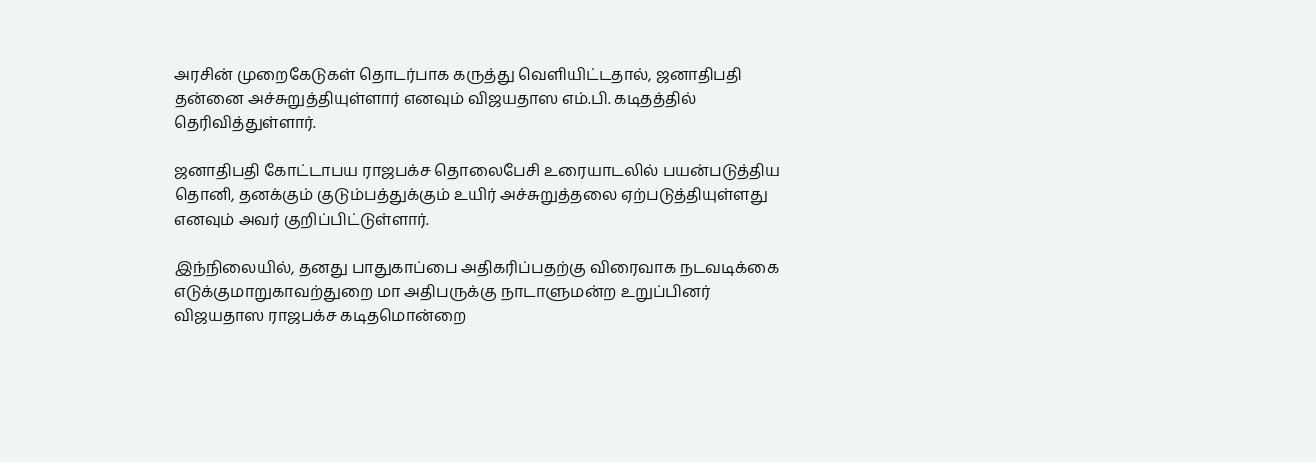அரசின் முறைகேடுகள் தொடர்பாக கருத்து வெளியிட்டதால், ஜனாதிபதி தன்னை அச்சுறுத்தியுள்ளார் எனவும் விஜயதாஸ எம்.பி. கடிதத்தில் தெரிவித்துள்ளார்.

ஜனாதிபதி கோட்டாபய ராஜபக்‌ச தொலைபேசி உரையாடலில் பயன்படுத்திய தொனி, தனக்கும் குடும்பத்துக்கும் உயிர் அச்சுறுத்தலை ஏற்படுத்தியுள்ளது எனவும் அவர் குறிப்பிட்டுள்ளார்.

இந்நிலையில், தனது பாதுகாப்பை அதிகரிப்பதற்கு விரைவாக நடவடிக்கை எடுக்குமாறுகாவற்துறை மா அதிபருக்கு நாடாளுமன்ற உறுப்பினர் விஜயதாஸ ராஜபக்‌ச கடிதமொன்றை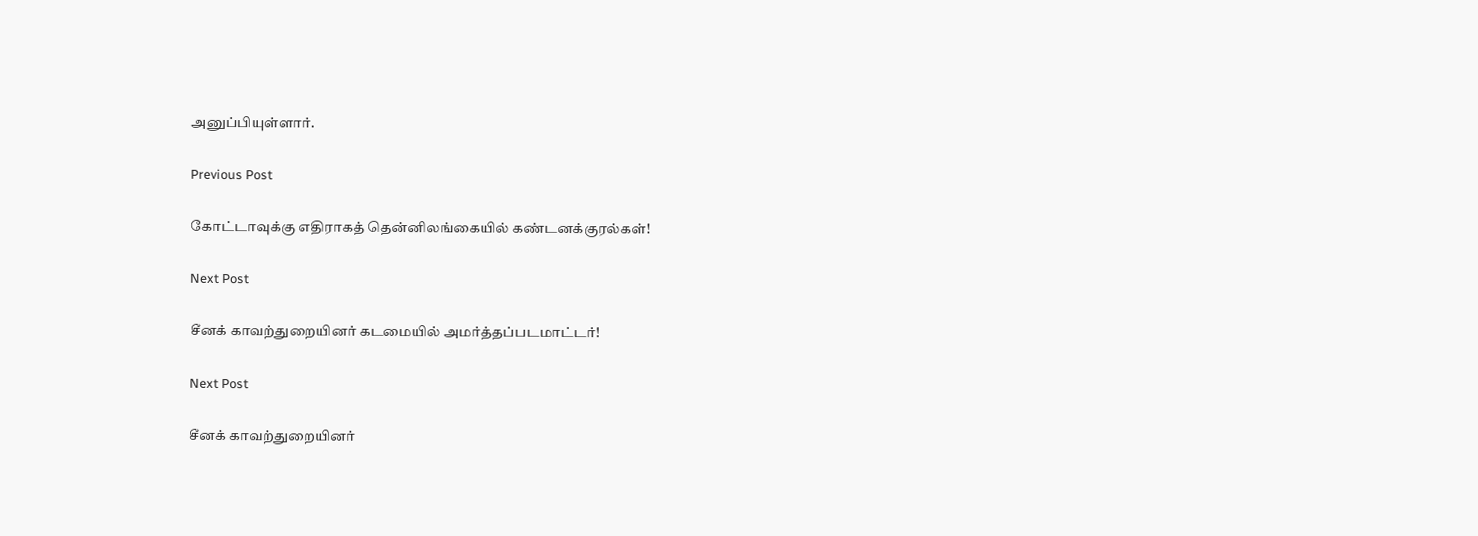அனுப்பியுள்ளார்.

Previous Post

கோட்டாவுக்கு எதிராகத் தென்னிலங்கையில் கண்டனக்குரல்கள்!

Next Post

சீனக் காவற்துறையினர் கடமையில் அமர்த்தப்படமாட்டர்!

Next Post

சீனக் காவற்துறையினர்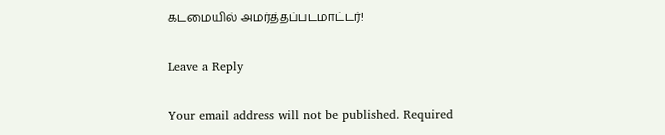கடமையில் அமர்த்தப்படமாட்டர்!

Leave a Reply

Your email address will not be published. Required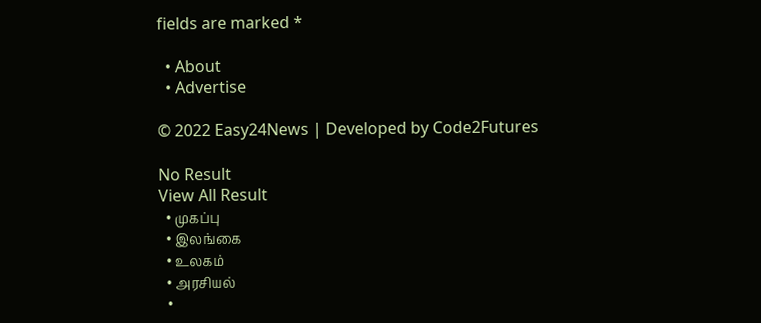fields are marked *

  • About
  • Advertise

© 2022 Easy24News | Developed by Code2Futures

No Result
View All Result
  • முகப்பு
  • இலங்கை
  • உலகம்
  • அரசியல்
  •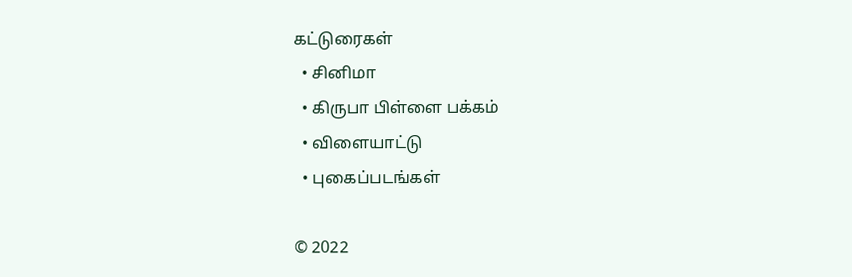கட்டுரைகள்
  • சினிமா
  • கிருபா பிள்ளை பக்கம்
  • விளையாட்டு
  • புகைப்படங்கள்

© 2022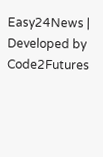Easy24News | Developed by Code2Futures